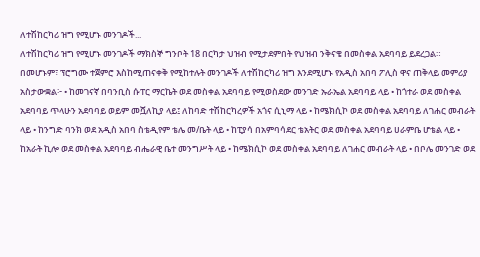ለተሽከርካሪ ዝግ የሚሆኑ መንገዶች...
ለተሽከርካሪ ዝግ የሚሆኑ መንገዶች ማክስኞ ግንቦት 18 በርካታ ህዝብ የሚታደምበት የህዝብ ንቅናቄ በመስቀል አደባባይ ይደረጋል። በመሆኑም፣ ፕሮግሙ ተጀምሮ እስከሚጠናቀቅ የሚከተሉት መንገዶች ለተሽከርካሪ ዝግ እንደሚሆኑ የአዲስ አበባ ፖሊስ ዋና ጠቅላይ መምሪያ አስታውቋል፦ • ከመገናኛ በባንቢስ ሱፐር ማርኬት ወደ መስቀል አደባባይ የሚወስደው መንገድ ኡራኤል አደባባይ ላይ • ከጎተራ ወደ መስቀል አደባባይ ጥላሁን አደባባይ ወይም መሿለኪያ ላይ፤ ለከባድ ተሽከርካረዎች አጎና ሲኒማ ላይ • ከሜክሲኮ ወደ መስቀል አደባባይ ለገሐር መብራት ላይ • ከንግድ ባንክ ወደ አዲስ አበባ ስቴዲየም ቴሌ መ/ቤት ላይ • ከፒያሳ በአምባሳደር ቴአትር ወደ መስቀል አደባባይ ሀራምቤ ሆቴል ላይ • ከአራት ኪሎ ወደ መስቀል አደባባይ ብሔራዊ ቤተ መንግሥት ላይ • ከሜክሲኮ ወደ መስቀል አደባባይ ለገሐር መብራት ላይ • በቦሌ መንገድ ወደ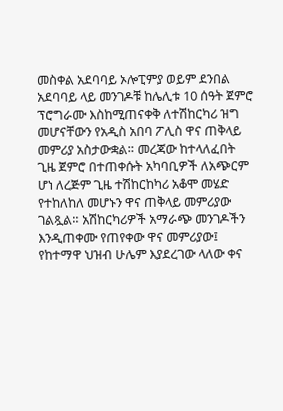መስቀል አደባባይ ኦሎፒምያ ወይም ደንበል አደባባይ ላይ መንገዶቹ ከሌሊቱ 10 ሰዓት ጀምሮ ፕሮግራሙ እስከሚጠናቀቅ ለተሽከርካሪ ዝግ መሆናቸውን የአዲስ አበባ ፖሊስ ዋና ጠቅላይ መምሪያ አስታውቋል። መረጃው ከተላለፈበት ጊዜ ጀምሮ በተጠቀሱት አካባቢዎች ለአጭርም ሆነ ለረጅም ጊዜ ተሽከርከካሪ አቆሞ መሄድ የተከለከለ መሆኑን ዋና ጠቅላይ መምሪያው ገልጿል። አሽከርካሪዎች አማራጭ መንገዶችን እንዲጠቀሙ የጠየቀው ዋና መምሪያው፤ የከተማዋ ህዝብ ሁሌም እያደረገው ላለው ቀና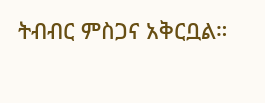ትብብር ምስጋና አቅርቧል።